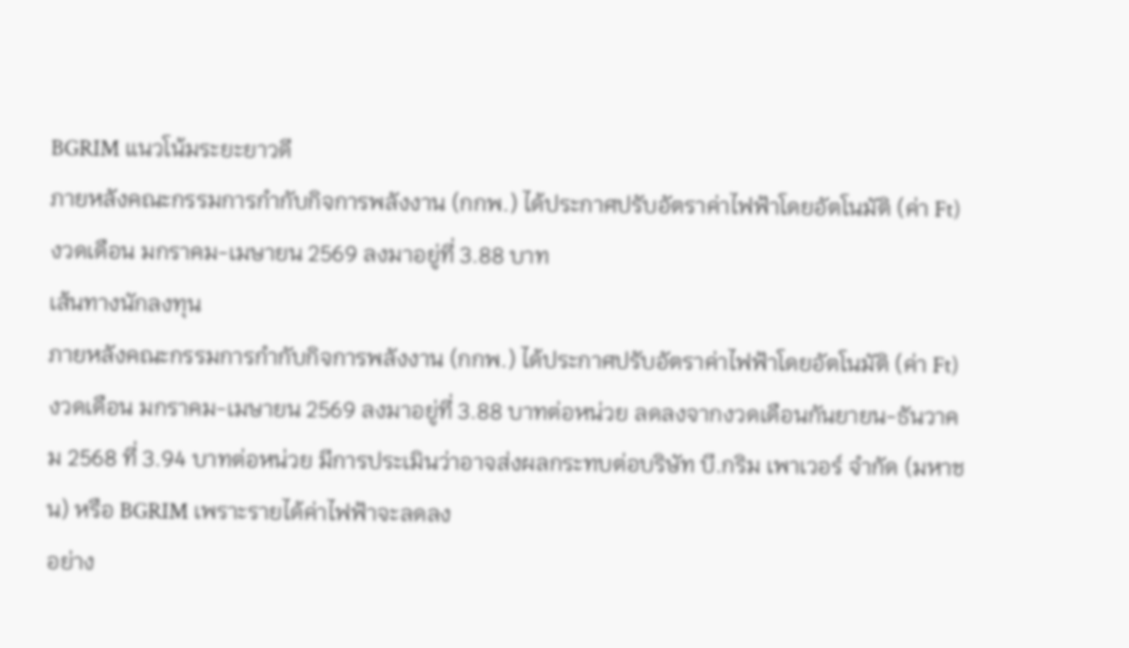BGRIM แนวโน้มระยะยาวดี
ภายหลังคณะกรรมการกํากับกิจการพลังงาน (กกพ.) ได้ประกาศปรับอัตราค่าไฟฟ้าโดยอัตโนมัติ (ค่า Ft) งวดเดือน มกราคม-เมษายน 2569 ลงมาอยู่ที่ 3.88 บาท
เส้นทางนักลงทุน
ภายหลังคณะกรรมการกํากับกิจการพลังงาน (กกพ.) ได้ประกาศปรับอัตราค่าไฟฟ้าโดยอัตโนมัติ (ค่า Ft) งวดเดือน มกราคม-เมษายน 2569 ลงมาอยู่ที่ 3.88 บาทต่อหน่วย ลดลงจากงวดเดือนกันยายน-ธันวาคม 2568 ที่ 3.94 บาทต่อหน่วย มีการประเมินว่าอาจส่งผลกระทบต่อบริษัท บี.กริม เพาเวอร์ จำกัด (มหาชน) หรือ BGRIM เพราะรายได้ค่าไฟฟ้าจะลดลง
อย่าง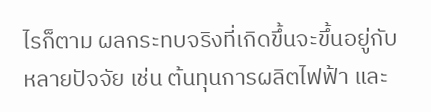ไรก็ตาม ผลกระทบจริงที่เกิดขึ้นจะขึ้นอยู่กับหลายปัจจัย เช่น ต้นทุนการผลิตไฟฟ้า และ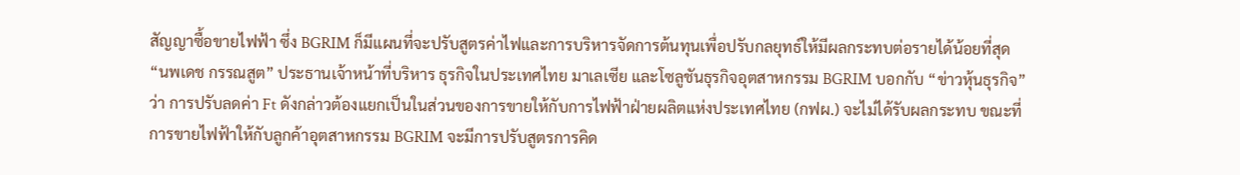สัญญาซื้อขายไฟฟ้า ซึ่ง BGRIM ก็มีแผนที่จะปรับสูตรค่าไฟและการบริหารจัดการต้นทุนเพื่อปรับกลยุทธ์ให้มีผลกระทบต่อรายได้น้อยที่สุด
“นพเดช กรรณสูต” ประธานเจ้าหน้าที่บริหาร ธุรกิจในประเทศไทย มาเลเซีย และโซลูชันธุรกิจอุตสาหกรรม BGRIM บอกกับ “ข่าวหุ้นธุรกิจ” ว่า การปรับลดค่า Ft ดังกล่าวต้องแยกเป็นในส่วนของการขายให้กับการไฟฟ้าฝ่ายผลิตแห่งประเทศไทย (กฟผ.) จะไม่ได้รับผลกระทบ ขณะที่การขายไฟฟ้าให้กับลูกค้าอุตสาหกรรม BGRIM จะมีการปรับสูตรการคิด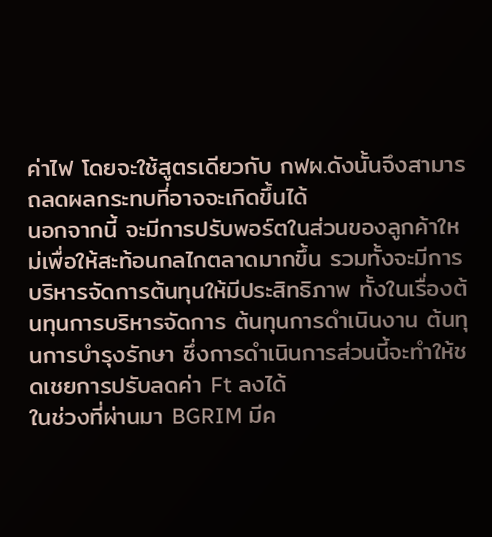ค่าไฟ โดยจะใช้สูตรเดียวกับ กฟผ.ดังนั้นจึงสามารถลดผลกระทบที่อาจจะเกิดขึ้นได้
นอกจากนี้ จะมีการปรับพอร์ตในส่วนของลูกค้าใหม่เพื่อให้สะท้อนกลไกตลาดมากขึ้น รวมทั้งจะมีการบริหารจัดการต้นทุนให้มีประสิทธิภาพ ทั้งในเรื่องต้นทุนการบริหารจัดการ ต้นทุนการดำเนินงาน ต้นทุนการบำรุงรักษา ซึ่งการดำเนินการส่วนนี้จะทำให้ชดเชยการปรับลดค่า Ft ลงได้
ในช่วงที่ผ่านมา BGRIM มีค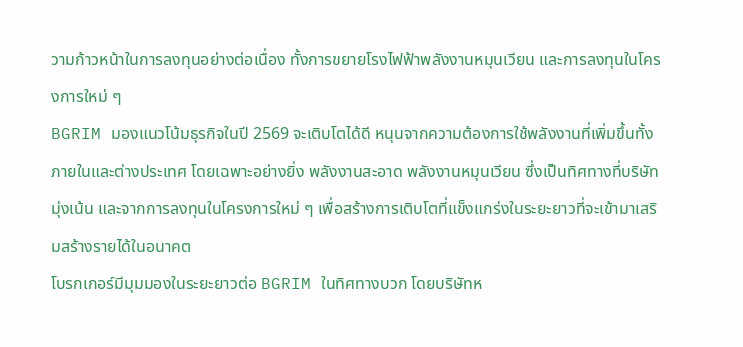วามก้าวหน้าในการลงทุนอย่างต่อเนื่อง ทั้งการขยายโรงไฟฟ้าพลังงานหมุนเวียน และการลงทุนในโครงการใหม่ ๆ
BGRIM มองแนวโน้มธุรกิจในปี 2569 จะเติบโตได้ดี หนุนจากความต้องการใช้พลังงานที่เพิ่มขึ้นทั้งภายในและต่างประเทศ โดยเฉพาะอย่างยิ่ง พลังงานสะอาด พลังงานหมุนเวียน ซึ่งเป็นทิศทางที่บริษัทมุ่งเน้น และจากการลงทุนในโครงการใหม่ ๆ เพื่อสร้างการเติบโตที่แข็งแกร่งในระยะยาวที่จะเข้ามาเสริมสร้างรายได้ในอนาคต
โบรกเกอร์มีมุมมองในระยะยาวต่อ BGRIM ในทิศทางบวก โดยบริษัทห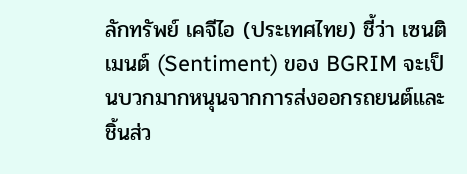ลักทรัพย์ เคจีไอ (ประเทศไทย) ชี้ว่า เซนติเมนต์ (Sentiment) ของ BGRIM จะเป็นบวกมากหนุนจากการส่งออกรถยนต์และชิ้นส่ว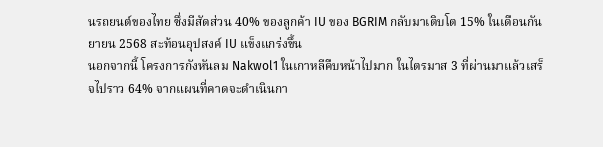นรถยนต์ของไทย ซึ่งมีสัดส่วน 40% ของลูกค้า IU ของ BGRIM กลับมาเติบโต 15% ในเดือนกันยายน 2568 สะท้อนอุปสงค์ IU แข็งแกร่งขึ้น
นอกจากนี้ โครงการกังหันลม Nakwol1 ในเกาหลีคืบหน้าไปมาก ในไตรมาส 3 ที่ผ่านมาแล้วเสร็จไปราว 64% จากแผนที่คาดจะดำเนินกา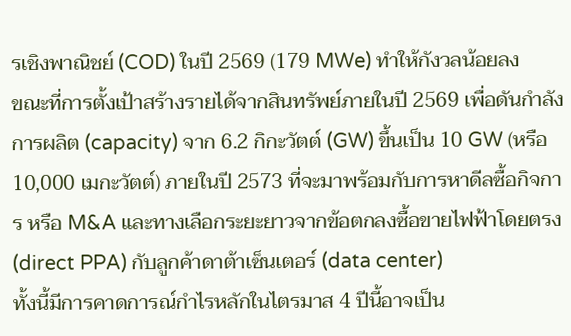รเชิงพาณิชย์ (COD) ในปี 2569 (179 MWe) ทำให้กังวลน้อยลง
ขณะที่การตั้งเป้าสร้างรายได้จากสินทรัพย์ภายในปี 2569 เพื่อดันกำลังการผลิต (capacity) จาก 6.2 กิกะวัตต์ (GW) ขึ้นเป็น 10 GW (หรือ 10,000 เมกะวัตต์) ภายในปี 2573 ที่จะมาพร้อมกับการหาดีลซื้อกิจการ หรือ M&A และทางเลือกระยะยาวจากข้อตกลงซื้อขายไฟฟ้าโดยตรง (direct PPA) กับลูกค้าดาต้าเซ็นเตอร์ (data center)
ทั้งนี้มีการคาดการณ์กำไรหลักในไตรมาส 4 ปีนี้อาจเป็น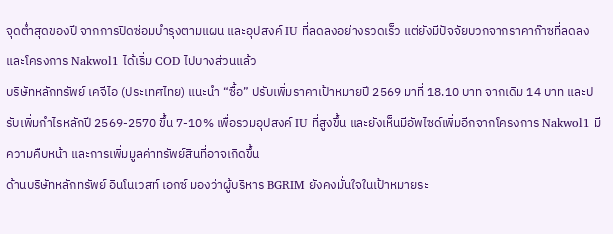จุดต่ำสุดของปี จากการปิดซ่อมบำรุงตามแผน และอุปสงค์ IU ที่ลดลงอย่างรวดเร็ว แต่ยังมีปัจจัยบวกจากราคาก๊าซที่ลดลง และโครงการ Nakwol1 ได้เริ่ม COD ไปบางส่วนแล้ว
บริษัทหลักทรัพย์ เคจีไอ (ประเทศไทย) แนะนำ “ซื้อ” ปรับเพิ่มราคาเป้าหมายปี 2569 มาที่ 18.10 บาท จากเดิม 14 บาท และปรับเพิ่มกำไรหลักปี 2569-2570 ขึ้น 7-10% เพื่อรวมอุปสงค์ IU ที่สูงขึ้น และยังเห็นมีอัพไซด์เพิ่มอีกจากโครงการ Nakwol1 มีความคืบหน้า และการเพิ่มมูลค่าทรัพย์สินที่อาจเกิดขึ้น
ด้านบริษัทหลักทรัพย์ อินโนเวสท์ เอกซ์ มองว่าผู้บริหาร BGRIM ยังคงมั่นใจในเป้าหมายระ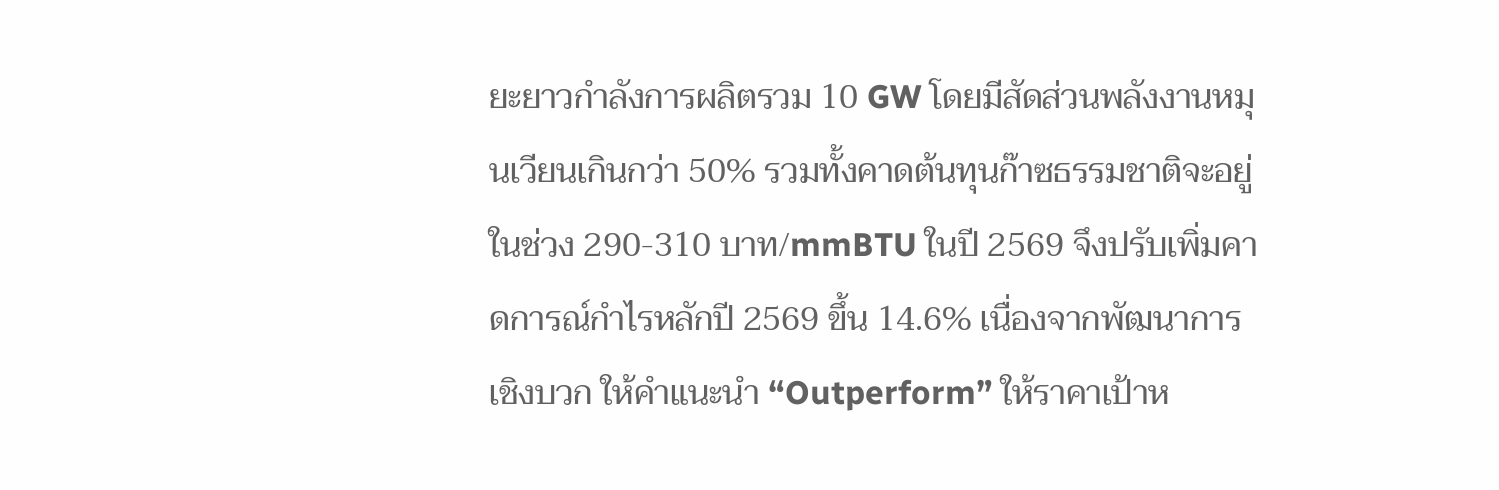ยะยาวกําลังการผลิตรวม 10 GW โดยมีสัดส่วนพลังงานหมุนเวียนเกินกว่า 50% รวมทั้งคาดต้นทุนก๊าซธรรมชาติจะอยู่ในช่วง 290-310 บาท/mmBTU ในปี 2569 จึงปรับเพิ่มคาดการณ์กําไรหลักปี 2569 ขึ้น 14.6% เนื่องจากพัฒนาการเชิงบวก ให้คําแนะนํา “Outperform” ให้ราคาเป้าห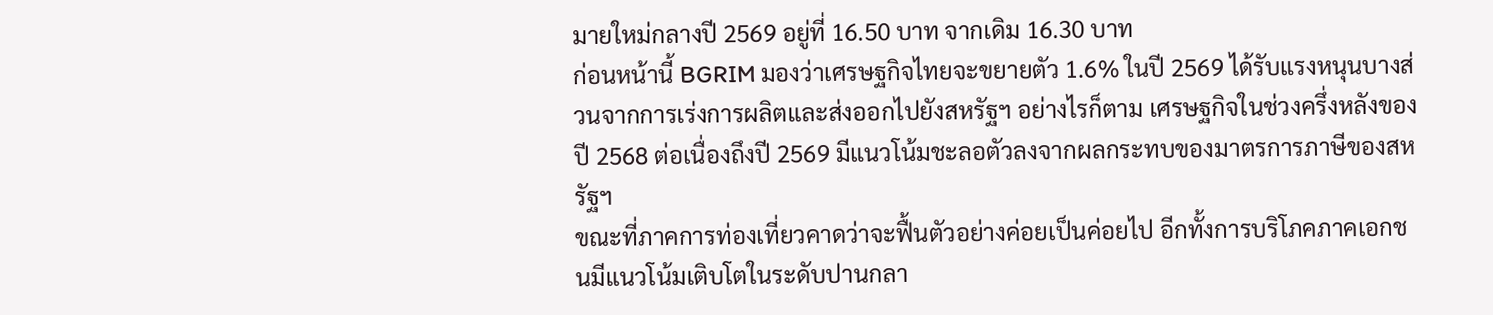มายใหม่กลางปี 2569 อยู่ที่ 16.50 บาท จากเดิม 16.30 บาท
ก่อนหน้านี้ BGRIM มองว่าเศรษฐกิจไทยจะขยายตัว 1.6% ในปี 2569 ได้รับแรงหนุนบางส่วนจากการเร่งการผลิตและส่งออกไปยังสหรัฐฯ อย่างไรก็ตาม เศรษฐกิจในช่วงครึ่งหลังของปี 2568 ต่อเนื่องถึงปี 2569 มีแนวโน้มชะลอตัวลงจากผลกระทบของมาตรการภาษีของสหรัฐฯ
ขณะที่ภาคการท่องเที่ยวคาดว่าจะฟื้นตัวอย่างค่อยเป็นค่อยไป อีกทั้งการบริโภคภาคเอกชนมีแนวโน้มเติบโตในระดับปานกลา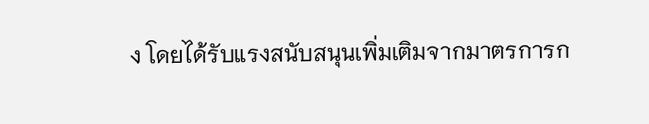ง โดยได้รับแรงสนับสนุนเพิ่มเติมจากมาตรการก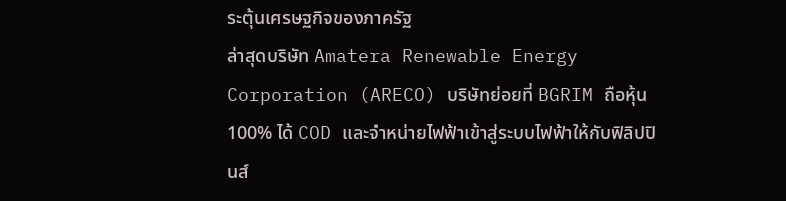ระตุ้นเศรษฐกิจของภาครัฐ
ล่าสุดบริษัท Amatera Renewable Energy Corporation (ARECO) บริษัทย่อยที่ BGRIM ถือหุ้น 100% ได้ COD และจำหน่ายไฟฟ้าเข้าสู่ระบบไฟฟ้าให้กับฟิลิปปินส์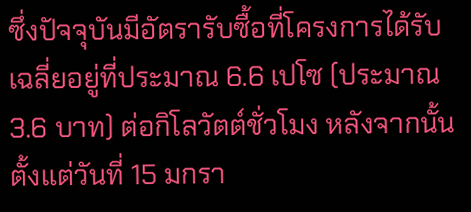ซึ่งปัจจุบันมีอัตรารับซื้อที่โครงการได้รับเฉลี่ยอยู่ที่ประมาณ 6.6 เปโซ (ประมาณ 3.6 บาท) ต่อกิโลวัตต์ชั่วโมง หลังจากนั้นตั้งแต่วันที่ 15 มกรา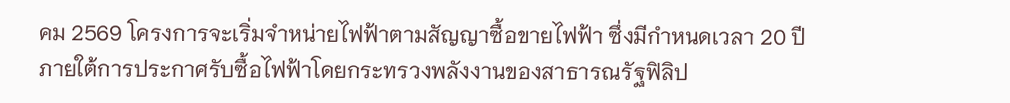คม 2569 โครงการจะเริ่มจำหน่ายไฟฟ้าตามสัญญาซื้อขายไฟฟ้า ซึ่งมีกำหนดเวลา 20 ปี ภายใต้การประกาศรับซื้อไฟฟ้าโดยกระทรวงพลังงานของสาธารณรัฐฟิลิป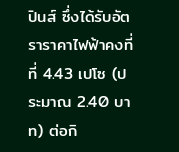ปินส์ ซึ่งได้รับอัตราราคาไฟฟ้าคงที่ ที่ 4.43 เปโซ (ประมาณ 2.40 บาท) ต่อกิ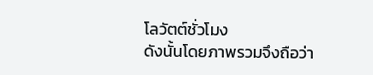โลวัตต์ชั่วโมง
ดังนั้นโดยภาพรวมจึงถือว่า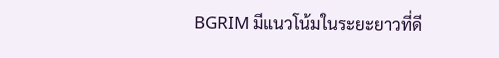BGRIM มีแนวโน้มในระยะยาวที่ดี